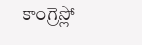కాంగ్రెస్లో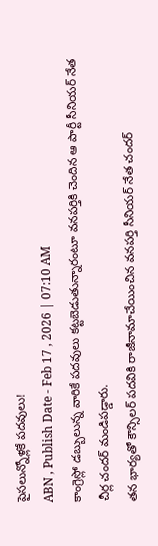పైసలున్నోళ్లకే పదవులు!
ABN , Publish Date - Feb 17 , 2026 | 07:10 AM
కాంగ్రెస్లో డబ్బులున్న వారికే పదవులు కట్టబెడుతున్నారంటూ వనపర్తికి చెందిన ఆ పార్టీ సీనియర్ నేత చీర్ల చందర్ మండిపడ్డారు.
తన భార్యతో కౌన్సిలర్ పదవికి రాజీనామాచేయించిన వనపర్తి సీనియర్ నేత చందర్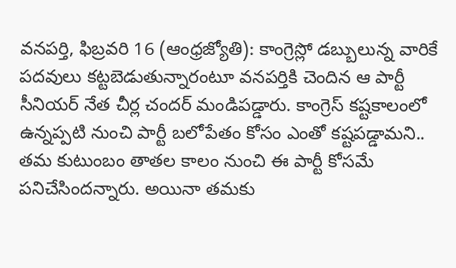వనపర్తి, ఫిబ్రవరి 16 (ఆంధ్రజ్యోతి): కాంగ్రెస్లో డబ్బులున్న వారికే పదవులు కట్టబెడుతున్నారంటూ వనపర్తికి చెందిన ఆ పార్టీ సీనియర్ నేత చీర్ల చందర్ మండిపడ్డారు. కాంగ్రెస్ కష్టకాలంలో ఉన్నప్పటి నుంచి పార్టీ బలోపేతం కోసం ఎంతో కష్టపడ్డామని.. తమ కుటుంబం తాతల కాలం నుంచి ఈ పార్టీ కోసమే పనిచేసిందన్నారు. అయినా తమకు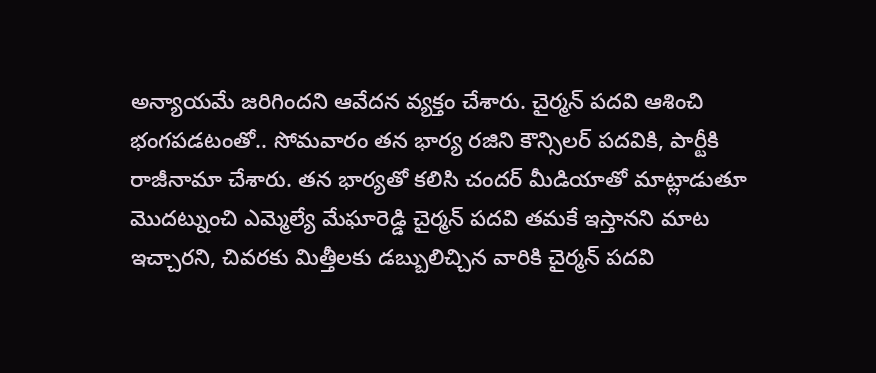అన్యాయమే జరిగిందని ఆవేదన వ్యక్తం చేశారు. చైర్మన్ పదవి ఆశించి భంగపడటంతో.. సోమవారం తన భార్య రజిని కౌన్సిలర్ పదవికి, పార్టీకి రాజీనామా చేశారు. తన భార్యతో కలిసి చందర్ మీడియాతో మాట్లాడుతూ మొదట్నుంచి ఎమ్మెల్యే మేఘారెడ్డి చైర్మన్ పదవి తమకే ఇస్తానని మాట ఇచ్చారని, చివరకు మిత్తీలకు డబ్బులిచ్చిన వారికి చైర్మన్ పదవి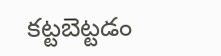కట్టబెట్టడం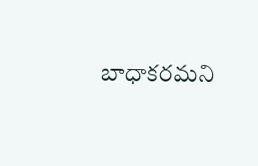బాధాకరమని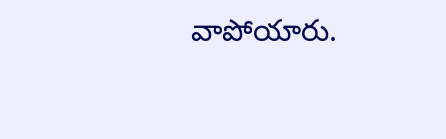వాపోయారు.